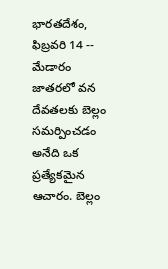భారతదేశం, ఫిబ్రవరి 14 -- మేడారం జాతరలో వన దేవతలకు బెల్లం సమర్పించడం అనేది ఒక ప్రత్యేకమైన ఆచారం. బెల్లం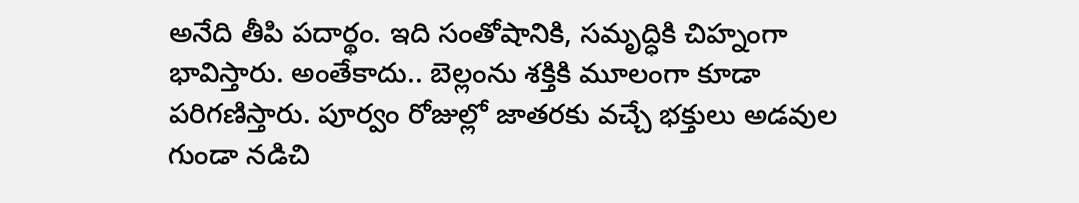అనేది తీపి పదార్థం. ఇది సంతోషానికి, సమృద్ధికి చిహ్నంగా భావిస్తారు. అంతేకాదు.. బెల్లంను శక్తికి మూలంగా కూడా పరిగణిస్తారు. పూర్వం రోజుల్లో జాతరకు వచ్చే భక్తులు అడవుల గుండా నడిచి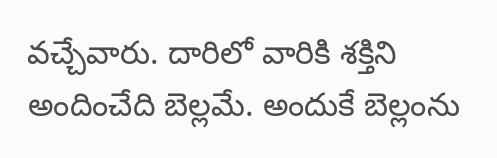వచ్చేవారు. దారిలో వారికి శక్తిని అందించేది బెల్లమే. అందుకే బెల్లంను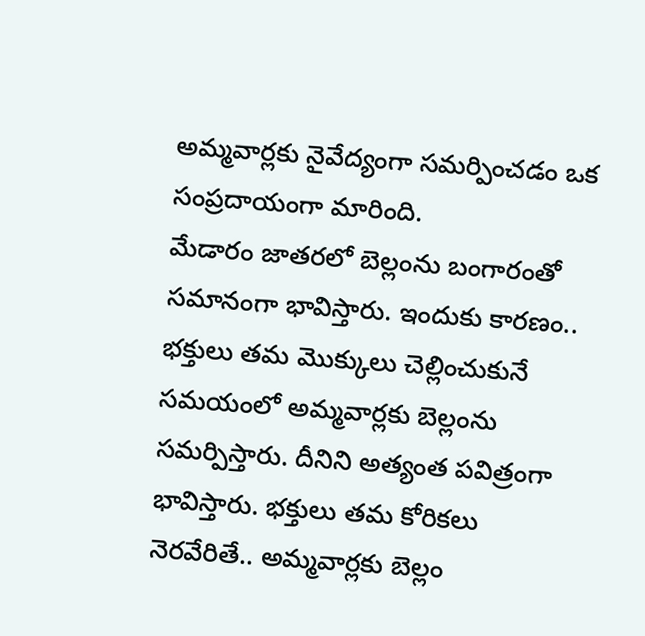అమ్మవార్లకు నైవేద్యంగా సమర్పించడం ఒక సంప్రదాయంగా మారింది.
మేడారం జాతరలో బెల్లంను బంగారంతో సమానంగా భావిస్తారు. ఇందుకు కారణం.. భక్తులు తమ మొక్కులు చెల్లించుకునే సమయంలో అమ్మవార్లకు బెల్లంను సమర్పిస్తారు. దీనిని అత్యంత పవిత్రంగా భావిస్తారు. భక్తులు తమ కోరికలు నెరవేరితే.. అమ్మవార్లకు బెల్లం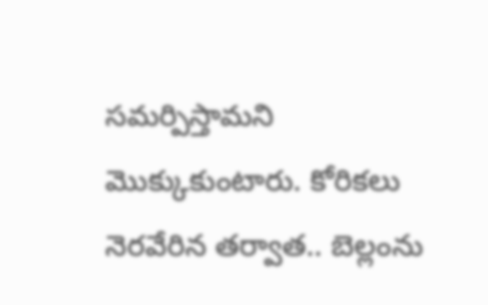సమర్పిస్తామని మొక్కుకుంటారు. కోరికలు నెరవేరిన తర్వాత.. బెల్లంను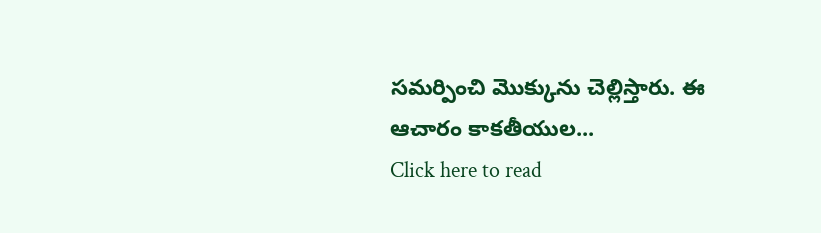సమర్పించి మొక్కును చెల్లిస్తారు. ఈ ఆచారం కాకతీయుల...
Click here to read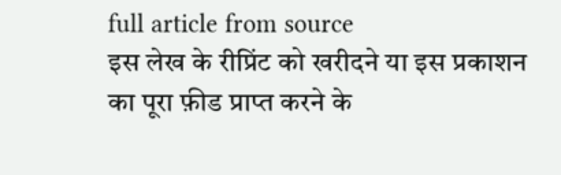full article from source
इस लेख के रीप्रिंट को खरीदने या इस प्रकाशन का पूरा फ़ीड प्राप्त करने के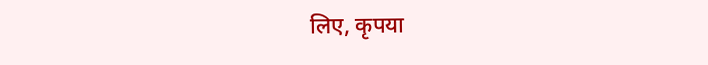लिए, कृपया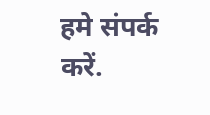हमे संपर्क करें.